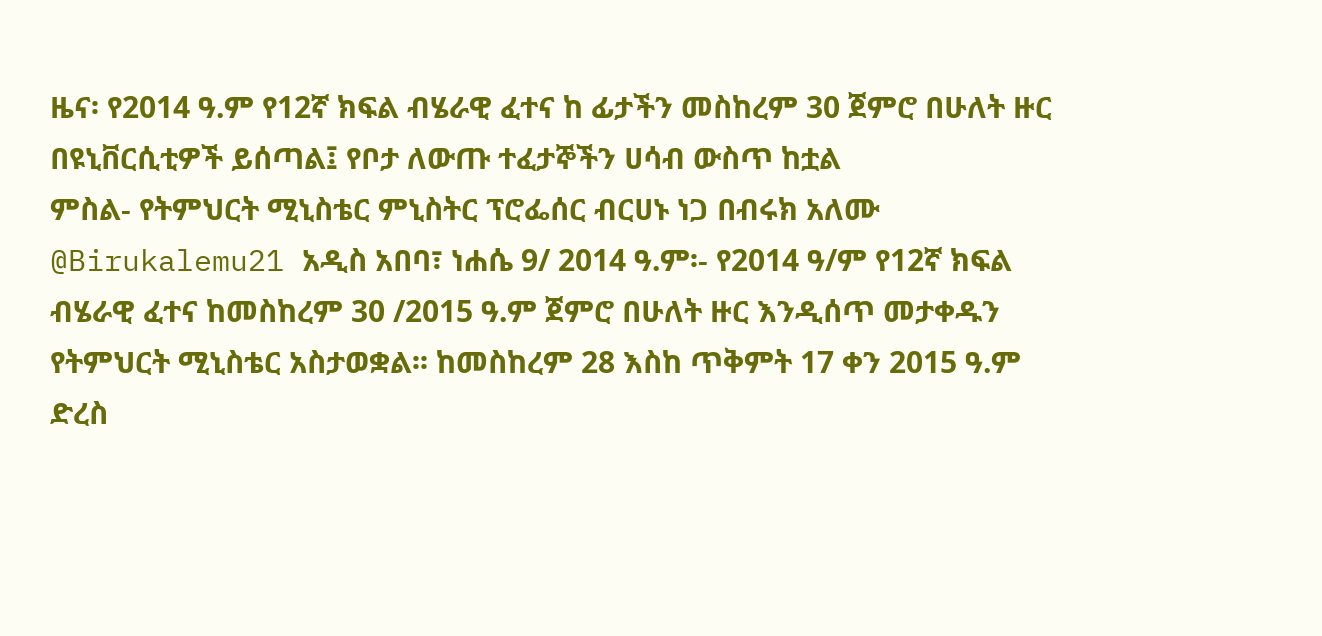ዜና፡ የ2014 ዓ.ም የ12ኛ ክፍል ብሄራዊ ፈተና ከ ፊታችን መስከረም 30 ጀምሮ በሁለት ዙር በዩኒቨርሲቲዎች ይሰጣል፤ የቦታ ለውጡ ተፈታኞችን ሀሳብ ውስጥ ከቷል
ምስል- የትምህርት ሚኒስቴር ምኒስትር ፕሮፌሰር ብርሀኑ ነጋ በብሩክ አለሙ @Birukalemu21 አዲስ አበባ፣ ነሐሴ 9/ 2014 ዓ.ም፡- የ2014 ዓ/ም የ12ኛ ክፍል ብሄራዊ ፈተና ከመስከረም 30 /2015 ዓ.ም ጀምሮ በሁለት ዙር እንዲሰጥ መታቀዱን የትምህርት ሚኒስቴር አስታወቋል፡፡ ከመስከረም 28 እስከ ጥቅምት 17 ቀን 2015 ዓ.ም ድረስ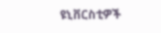ዩኒቨርስቲዎች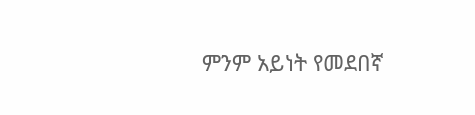ምንም አይነት የመደበኛ